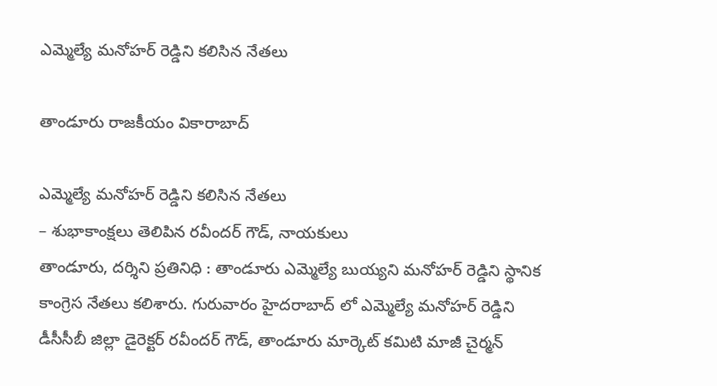ఎమ్మెల్యే మనోహర్ రెడ్డిని కలిసిన నేతలు

తాండూరు రాజకీయం వికారాబాద్

ఎమ్మెల్యే మనోహర్ రెడ్డిని కలిసిన నేతలు
– శుభాకాంక్షలు తెలిపిన రవీందర్ గౌడ్, నాయకులు
తాండూరు, దర్శిని ప్రతినిధి : తాండూరు ఎమ్మెల్యే బుయ్యని మనోహర్ రెడ్డిని స్థానిక కాంగ్రెస నేతలు కలిశారు. గురువారం హైదరాబాద్ లో ఎమ్మెల్యే మనోహర్ రెడ్డిని డీసీసీబీ జిల్లా డైరెక్టర్ రవీందర్ గౌడ్, తాండూరు మార్కెట్ కమిటి మాజీ చైర్మన్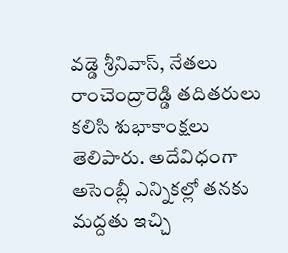వడ్డె శ్రీనివాస్, నేతలు రాంచెంద్రారెడ్డి తదితరులు కలిసి శుభాకాంక్షలు తెలిపారు. అదేవిధంగా అసెంబ్లీ ఎన్నికల్లో తనకు మద్దతు ఇచ్చి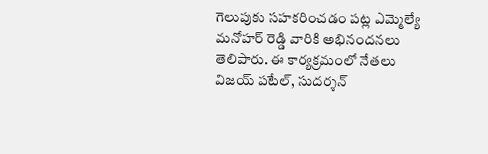గెలుపుకు సహకరించడం పట్ల ఎమ్మెల్యే మనోహర్ రెడ్డి వారికి అభినందనలు తెలిపారు. ఈ కార్యక్రమంలో నేతలు విజయ్ పటేల్, సుదర్శన్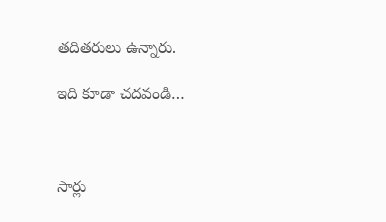తదితరులు ఉన్నారు.

ఇది కూడా చదవండి…



సార్లు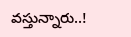వస్తున్నారు..!